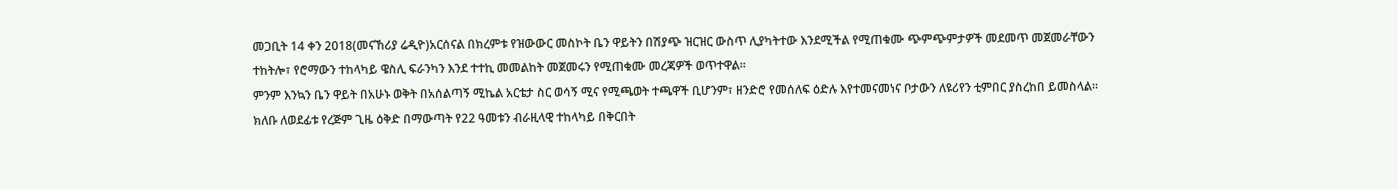መጋቢት 14 ቀን 2018(መናኸሪያ ሬዲዮ)አርሰናል በክረምቱ የዝውውር መስኮት ቤን ዋይትን በሽያጭ ዝርዝር ውስጥ ሊያካትተው እንደሚችል የሚጠቁሙ ጭምጭምታዎች መደመጥ መጀመራቸውን ተከትሎ፣ የሮማውን ተከላካይ ዌስሊ ፍራንካን እንደ ተተኪ መመልከት መጀመሩን የሚጠቁሙ መረጃዎች ወጥተዋል።
ምንም እንኳን ቤን ዋይት በአሁኑ ወቅት በአሰልጣኝ ሚኬል አርቴታ ስር ወሳኝ ሚና የሚጫወት ተጫዋች ቢሆንም፣ ዘንድሮ የመሰለፍ ዕድሉ እየተመናመነና ቦታውን ለዩሪየን ቲምበር ያስረከበ ይመስላል። ክለቡ ለወደፊቱ የረጅም ጊዜ ዕቅድ በማውጣት የ22 ዓመቱን ብራዚላዊ ተከላካይ በቅርበት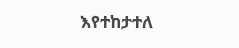እየተከታተለ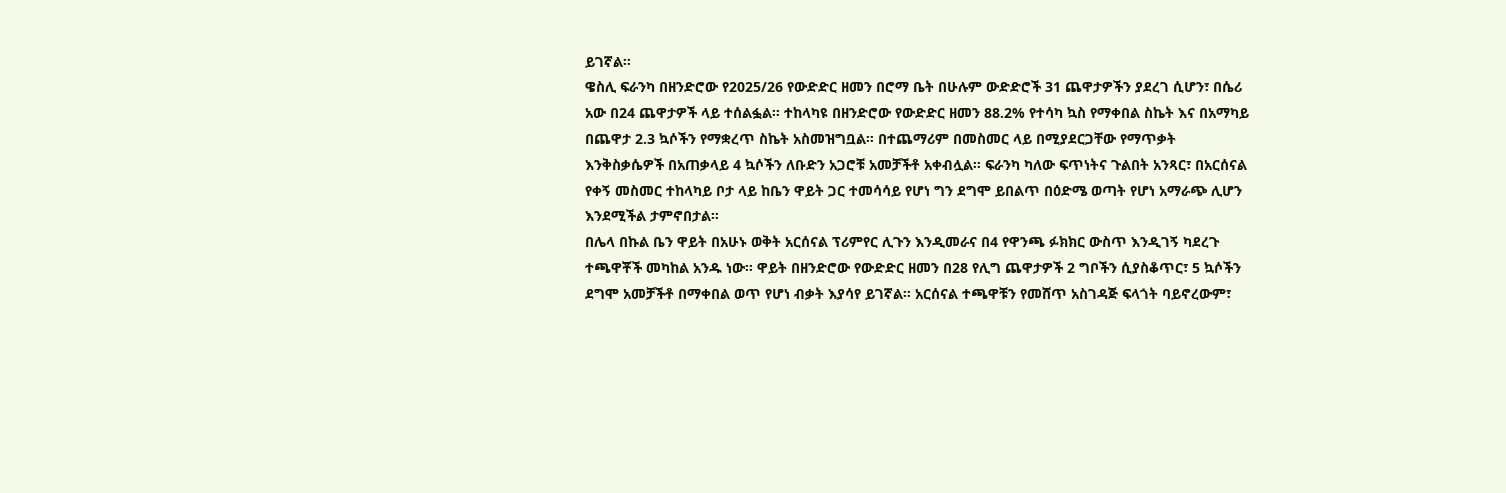ይገኛል።
ዌስሊ ፍራንካ በዘንድሮው የ2025/26 የውድድር ዘመን በሮማ ቤት በሁሉም ውድድሮች 31 ጨዋታዎችን ያደረገ ሲሆን፣ በሴሪ አው በ24 ጨዋታዎች ላይ ተሰልፏል። ተከላካዩ በዘንድሮው የውድድር ዘመን 88.2% የተሳካ ኳስ የማቀበል ስኬት እና በአማካይ በጨዋታ 2.3 ኳሶችን የማቋረጥ ስኬት አስመዝግቧል። በተጨማሪም በመስመር ላይ በሚያደርጋቸው የማጥቃት እንቅስቃሴዎች በአጠቃላይ 4 ኳሶችን ለቡድን አጋሮቹ አመቻችቶ አቀብሏል። ፍራንካ ካለው ፍጥነትና ጉልበት አንጻር፣ በአርሰናል የቀኝ መስመር ተከላካይ ቦታ ላይ ከቤን ዋይት ጋር ተመሳሳይ የሆነ ግን ደግሞ ይበልጥ በዕድሜ ወጣት የሆነ አማራጭ ሊሆን እንደሚችል ታምኖበታል።
በሌላ በኩል ቤን ዋይት በአሁኑ ወቅት አርሰናል ፕሪምየር ሊጉን እንዲመራና በ4 የዋንጫ ፉክክር ውስጥ እንዲገኝ ካደረጉ ተጫዋቾች መካከል አንዱ ነው። ዋይት በዘንድሮው የውድድር ዘመን በ28 የሊግ ጨዋታዎች 2 ግቦችን ሲያስቆጥር፣ 5 ኳሶችን ደግሞ አመቻችቶ በማቀበል ወጥ የሆነ ብቃት እያሳየ ይገኛል። አርሰናል ተጫዋቹን የመሸጥ አስገዳጅ ፍላጎት ባይኖረውም፣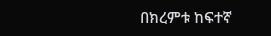በክረምቱ ከፍተኛ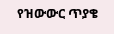የዝውውር ጥያቄ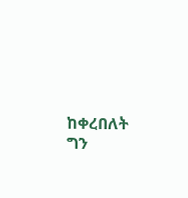ከቀረበለት ግን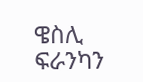ዌስሊ ፍራንካን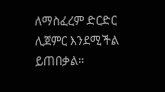ለማስፈረም ድርድር ሊጀምር እንደሚችል ይጠበቃል።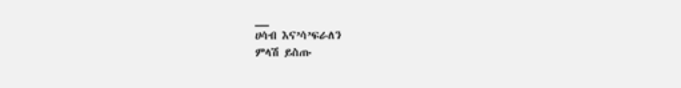__
ሀሳብ እና’ሳ’ፍራለን
ምላሽ ይስጡ